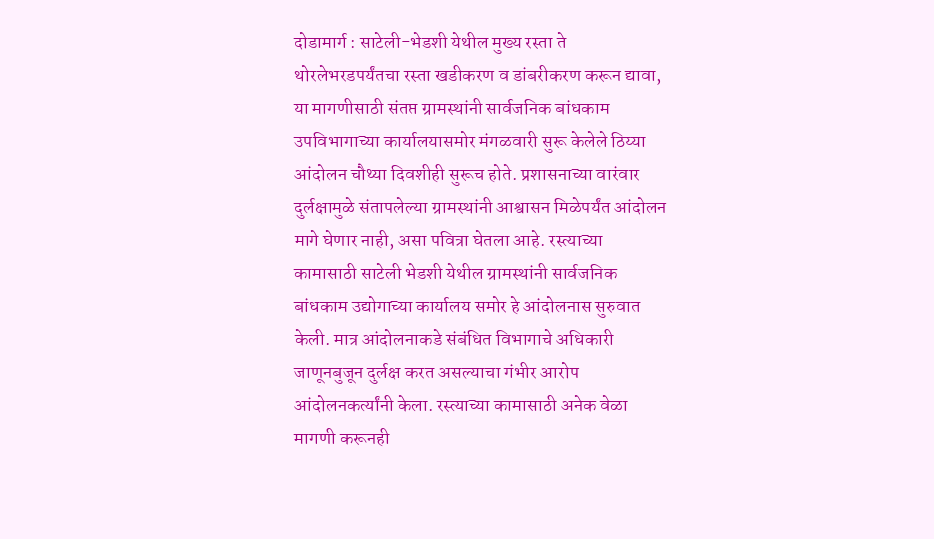दोडामार्ग : साटेली-भेडशी येथील मुख्य रस्ता ते थोरलेभरडपर्यंतचा रस्ता खडीकरण व डांबरीकरण करून द्यावा, या मागणीसाठी संतप्त ग्रामस्थांनी सार्वजनिक बांधकाम उपविभागाच्या कार्यालयासमोर मंगळवारी सुरू केलेले ठिय्या आंदोलन चौथ्या दिवशीही सुरूच होते. प्रशासनाच्या वारंवार दुर्लक्षामुळे संतापलेल्या ग्रामस्थांनी आश्वासन मिळेपर्यंत आंदोलन मागे घेणार नाही, असा पवित्रा घेतला आहे. रस्त्याच्या कामासाठी साटेली भेडशी येथील ग्रामस्थांनी सार्वजनिक बांधकाम उद्योगाच्या कार्यालय समोर हे आंदोलनास सुरुवात केली. मात्र आंदोलनाकडे संबंधित विभागाचे अधिकारी जाणूनबुजून दुर्लक्ष करत असल्याचा गंभीर आरोप आंदोलनकर्त्यांनी केला. रस्त्याच्या कामासाठी अनेक वेळा मागणी करूनही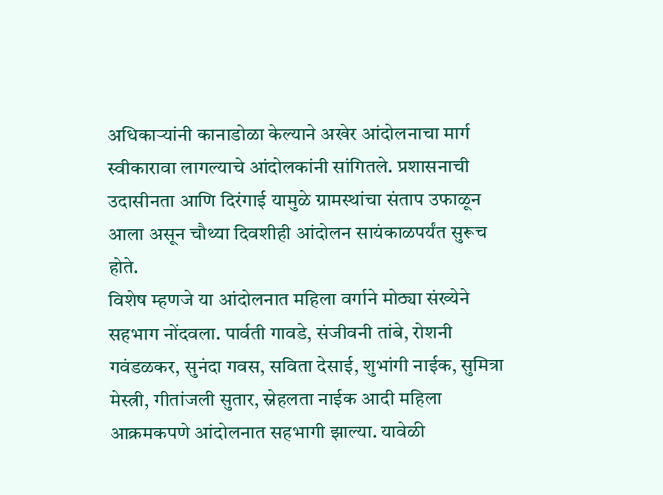अधिकाऱ्यांनी कानाडोळा केल्याने अखेर आंदोलनाचा मार्ग स्वीकारावा लागल्याचे आंदोलकांनी सांगितले. प्रशासनाची उदासीनता आणि दिरंगाई यामुळे ग्रामस्थांचा संताप उफाळून आला असून चौथ्या दिवशीही आंदोलन सायंकाळपर्यंत सुरूच होते.
विशेष म्हणजे या आंदोलनात महिला वर्गाने मोठ्या संख्येने सहभाग नोंदवला. पार्वती गावडे, संजीवनी तांबे, रोशनी गवंडळकर, सुनंदा गवस, सविता देसाई, शुभांगी नाईक, सुमित्रा मेस्त्री, गीतांजली सुतार, स्नेहलता नाईक आदी महिला आक्रमकपणे आंदोलनात सहभागी झाल्या. यावेळी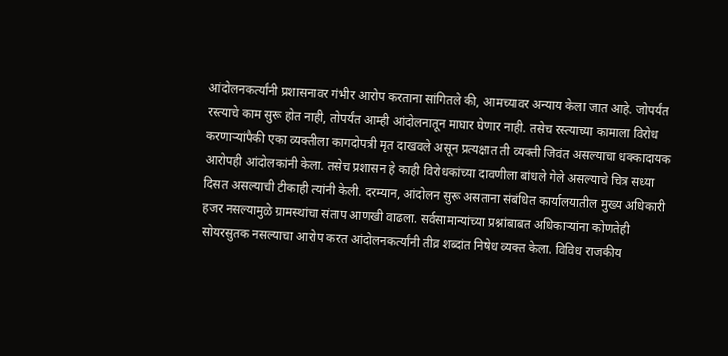आंदोलनकर्त्यांनी प्रशासनावर गंभीर आरोप करताना सांगितले की, आमच्यावर अन्याय केला जात आहे. जोपर्यंत रस्त्याचे काम सुरू होत नाही, तोपर्यंत आम्ही आंदोलनातून माघार घेणार नाही. तसेच रस्त्याच्या कामाला विरोध करणाऱ्यांपैकी एका व्यक्तीला कागदोपत्री मृत दाखवले असून प्रत्यक्षात ती व्यक्ती जिवंत असल्याचा धक्कादायक आरोपही आंदोलकांनी केला. तसेच प्रशासन हे काही विरोधकांच्या दावणीला बांधले गेले असल्याचे चित्र सध्या दिसत असल्याची टीकाही त्यांनी केली. दरम्यान, आंदोलन सुरू असताना संबंधित कार्यालयातील मुख्य अधिकारी हजर नसल्यामुळे ग्रामस्थांचा संताप आणखी वाढला. सर्वसामान्यांच्या प्रश्नांबाबत अधिकाऱ्यांना कोणतेही सोयरसुतक नसल्याचा आरोप करत आंदोलनकर्त्यांनी तीव्र शब्दांत निषेध व्यक्त केला. विविध राजकीय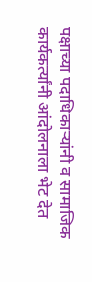पक्षाच्या पदाधिकाऱ्यांनी व सामाजिक कार्यकर्त्यांनी आंदोलनाला भेट देत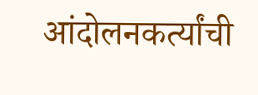आंदोलनकर्त्यांची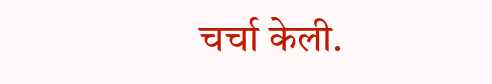चर्चा केली.